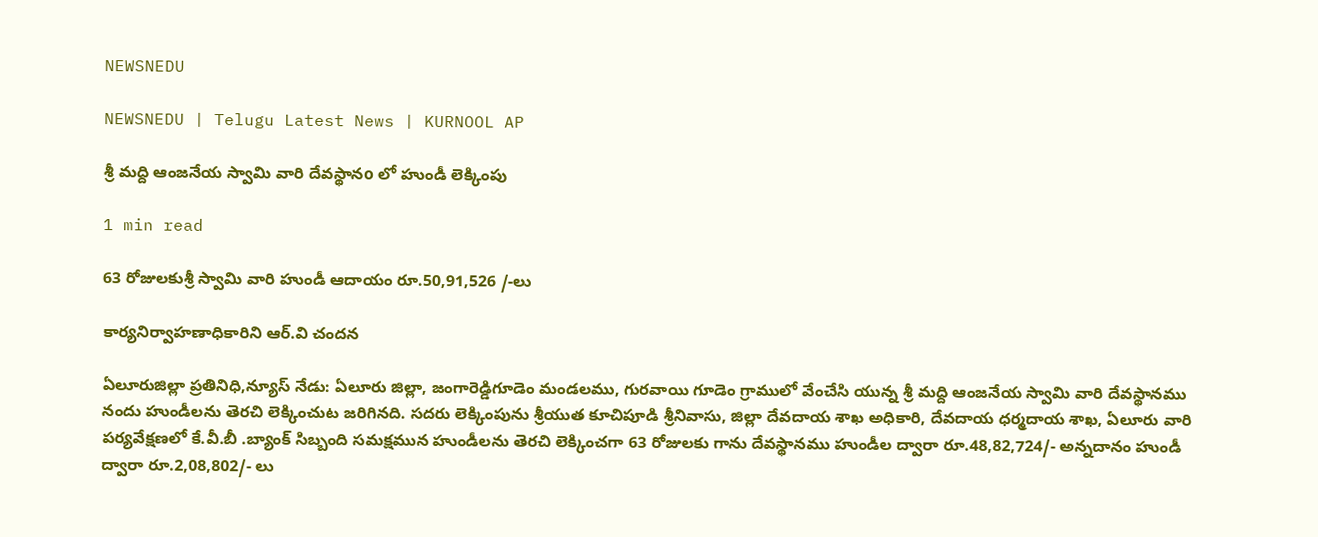NEWSNEDU

NEWSNEDU | Telugu Latest News | KURNOOL AP

శ్రీ మద్ది ఆంజనేయ స్వామి వారి దేవస్థానo లో హుండీ లెక్కింపు

1 min read

63 రోజులకుశ్రీ స్వామి వారి హుండీ ఆదాయం రూ.50,91,526 /-లు

కార్యనిర్వాహణాధికారిని ఆర్.వి చందన

ఏలూరుజిల్లా ప్రతినిధి,న్యూస్ నేడు: ఏలూరు జిల్లా, జంగారెడ్డిగూడెం మండలము, గురవాయి గూడెం గ్రాములో వేంచేసి యున్న శ్రీ మద్ది ఆంజనేయ స్వామి వారి దేవస్థానము నందు హుండీలను తెరచి లెక్కించుట జరిగినది. సదరు లెక్కింపును శ్రీయుత కూచిపూడి శ్రీనివాసు, జిల్లా దేవదాయ శాఖ అధికారి, దేవదాయ ధర్మదాయ శాఖ, ఏలూరు వారి పర్యవేక్షణలో కే.వీ.బీ .బ్యాంక్ సిబ్బంది సమక్షమున హుండీలను తెరచి లెక్కించగా 63 రోజులకు గాను దేవస్థానము హుండీల ద్వారా రూ.48,82,724/- అన్నదానం హుండీ ద్వారా రూ.2,08,802/- లు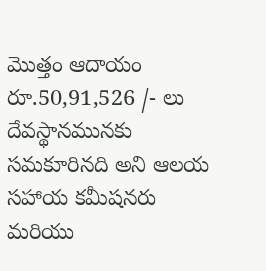మొత్తం ఆదాయం రూ.50,91,526 /- లు దేవస్థానమునకు సమకూరినది అని ఆలయ సహాయ కమీషనరు మరియు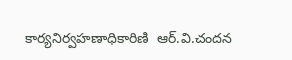కార్యనిర్వహణాధికారిణి  ఆర్.వి.చందన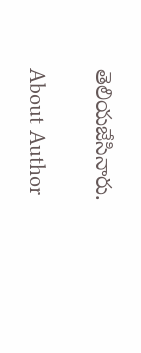తెలియజేసినారు.

About Author